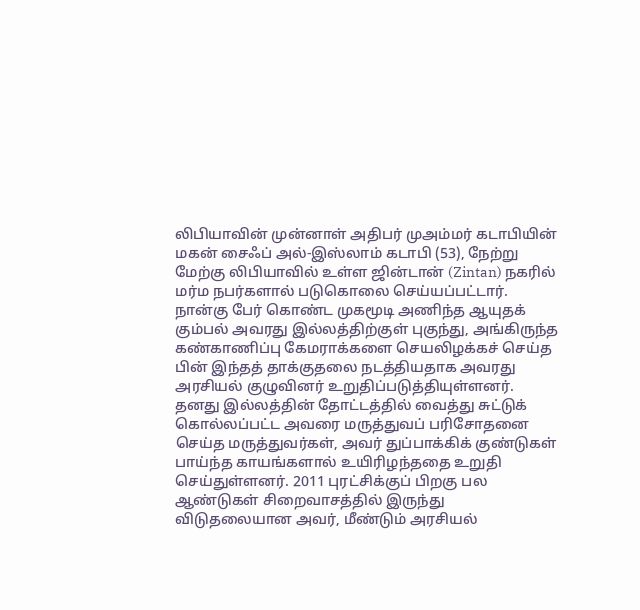லிபியாவின் முன்னாள் அதிபர் முஅம்மர் கடாபியின் மகன் சைஃப் அல்-இஸ்லாம் கடாபி (53), நேற்று மேற்கு லிபியாவில் உள்ள ஜின்டான் (Zintan) நகரில் மர்ம நபர்களால் படுகொலை செய்யப்பட்டார். நான்கு பேர் கொண்ட முகமூடி அணிந்த ஆயுதக் கும்பல் அவரது இல்லத்திற்குள் புகுந்து, அங்கிருந்த கண்காணிப்பு கேமராக்களை செயலிழக்கச் செய்த பின் இந்தத் தாக்குதலை நடத்தியதாக அவரது அரசியல் குழுவினர் உறுதிப்படுத்தியுள்ளனர்.
தனது இல்லத்தின் தோட்டத்தில் வைத்து சுட்டுக் கொல்லப்பட்ட அவரை மருத்துவப் பரிசோதனை செய்த மருத்துவர்கள், அவர் துப்பாக்கிக் குண்டுகள் பாய்ந்த காயங்களால் உயிரிழந்ததை உறுதி செய்துள்ளனர். 2011 புரட்சிக்குப் பிறகு பல ஆண்டுகள் சிறைவாசத்தில் இருந்து விடுதலையான அவர், மீண்டும் அரசியல்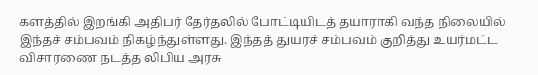களத்தில் இறங்கி அதிபர் தேர்தலில் போட்டியிடத் தயாராகி வந்த நிலையில் இந்தச் சம்பவம் நிகழ்ந்துள்ளது. இந்தத் துயரச் சம்பவம் குறித்து உயர்மட்ட விசாரணை நடத்த லிபிய அரசு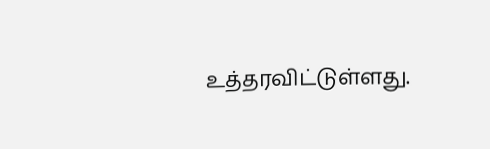உத்தரவிட்டுள்ளது.